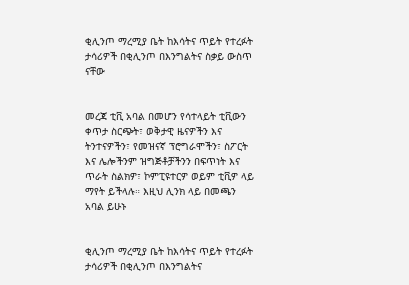ቂሊንጦ ማረሚያ ቤት ከእሳትና ጥይት የተረፉት ታሳሪዎች በቂሊንጦ በእንግልትና ስቃይ ውስጥ ናቸው


መረጃ ቲቪ አባል በመሆን የሳተላይት ቲቪውን ቀጥታ ስርጭት፣ ወቅታዊ ዜናዎችን እና ትንተናዎችን፣ የመዝናኛ ፕሮግራሞችን፣ ስፖርት እና ሌሎችንም ዝግጅቶቻችንን በፍጥነት እና ጥራት ስልክዎ፣ ኮምፒዩተርዎ ወይም ቲቪዎ ላይ ማየት ይችላሉ። እዚህ ሊንክ ላይ በመጫን አባል ይሁኑ


ቂሊንጦ ማረሚያ ቤት ከእሳትና ጥይት የተረፉት ታሳሪዎች በቂሊንጦ በእንግልትና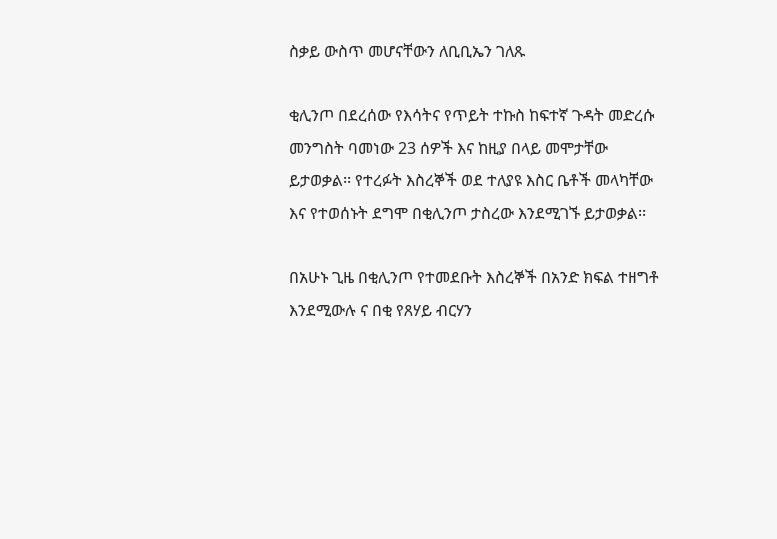ስቃይ ውስጥ መሆናቸውን ለቢቢኤን ገለጹ

ቂሊንጦ በደረሰው የእሳትና የጥይት ተኩስ ከፍተኛ ጉዳት መድረሱ መንግስት ባመነው 23 ሰዎች እና ከዚያ በላይ መሞታቸው ይታወቃል፡፡ የተረፉት እስረኞች ወደ ተለያዩ እስር ቤቶች መላካቸው እና የተወሰኑት ደግሞ በቂሊንጦ ታስረው እንደሚገኙ ይታወቃል፡፡

በአሁኑ ጊዜ በቂሊንጦ የተመደቡት እስረኞች በአንድ ክፍል ተዘግቶ እንደሚውሉ ና በቂ የጸሃይ ብርሃን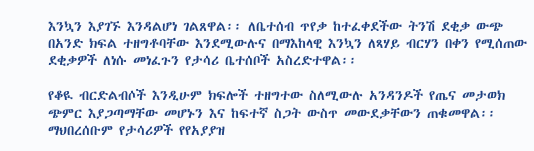እንኳን እያገኙ እንዳልሆነ ገልጸዋል፡፡ ለቤተሰብ ጥየቃ ከተፈቀደችው ትንሽ ደቂቃ ውጭ በአንድ ክፍል ተዘግቶባቸው እንደሚውሉና በማእከላዊ እንኳን ለጻሃይ ብርሃን በቀን የሚሰጠው ደቂቃዎች ለነሱ መነፈጉን የታሳሪ ቤተሰቦች አስረድተዋል፡፡

የቆዪ ብርድልብሶች እንዲሁም ክፍሎች ተዘግተው ስለሚውሉ አንዳንዶች የጤና መታወክ ጭምር እያጋጣማቸው መሆኑን እና ከፍተኛ ስጋት ውስጥ መውደቃቸውን ጠቁመዋል፡፡ ማህበረሰቡም የታሳሪዎች የየአያያዝ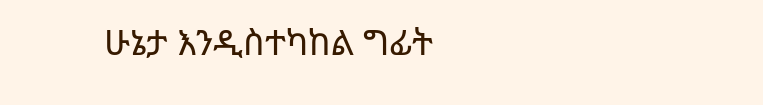ሁኔታ እንዲስተካከል ግፊት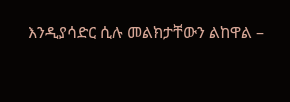እንዲያሳድር ሲሉ መልክታቸውን ልከዋል –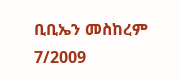ቢቢኤን መስከረም 7/2009